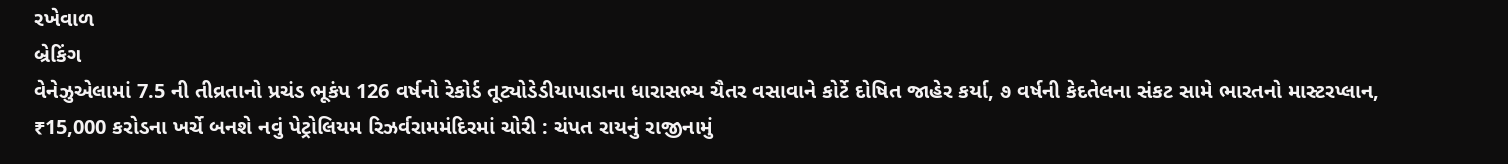રખેવાળ
બ્રેકિંગ
વેનેઝુએલામાં 7.5 ની તીવ્રતાનો પ્રચંડ ભૂકંપ 126 વર્ષનો રેકોર્ડ તૂટ્યોડેડીયાપાડાના ધારાસભ્ય ચૈતર વસાવાને કોર્ટે દોષિત જાહેર કર્યા, ૭ વર્ષની કેદતેલના સંકટ સામે ભારતનો માસ્ટરપ્લાન, ₹15,000 કરોડના ખર્ચે બનશે નવું પેટ્રોલિયમ રિઝર્વરામમંદિરમાં ચોરી : ચંપત રાયનું રાજીનામું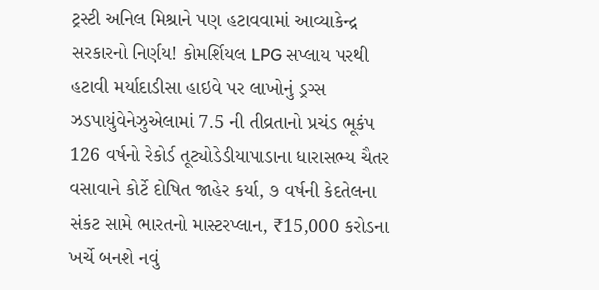ટ્રસ્ટી અનિલ મિશ્રાને પણ હટાવવામાં આવ્યાકેન્દ્ર સરકારનો નિર્ણય! કોમર્શિયલ LPG સપ્લાય પરથી હટાવી મર્યાદાડીસા હાઇવે પર લાખોનું ડ્રગ્સ ઝડપાયુંવેનેઝુએલામાં 7.5 ની તીવ્રતાનો પ્રચંડ ભૂકંપ 126 વર્ષનો રેકોર્ડ તૂટ્યોડેડીયાપાડાના ધારાસભ્ય ચૈતર વસાવાને કોર્ટે દોષિત જાહેર કર્યા, ૭ વર્ષની કેદતેલના સંકટ સામે ભારતનો માસ્ટરપ્લાન, ₹15,000 કરોડના ખર્ચે બનશે નવું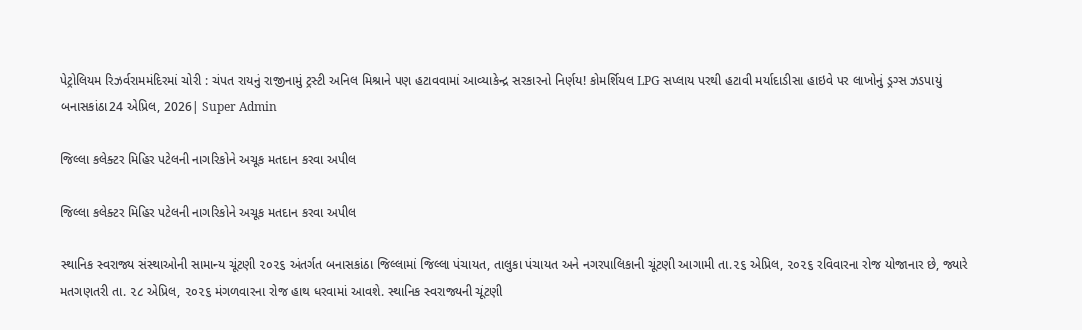પેટ્રોલિયમ રિઝર્વરામમંદિરમાં ચોરી : ચંપત રાયનું રાજીનામું ટ્રસ્ટી અનિલ મિશ્રાને પણ હટાવવામાં આવ્યાકેન્દ્ર સરકારનો નિર્ણય! કોમર્શિયલ LPG સપ્લાય પરથી હટાવી મર્યાદાડીસા હાઇવે પર લાખોનું ડ્રગ્સ ઝડપાયું
બનાસકાંઠા24 એપ્રિલ, 2026| Super Admin

જિલ્લા કલેક્ટર મિહિર પટેલની નાગરિકોને અચૂક મતદાન કરવા અપીલ

જિલ્લા કલેક્ટર મિહિર પટેલની નાગરિકોને અચૂક મતદાન કરવા અપીલ

સ્થાનિક સ્વરાજ્ય સંસ્થાઓની સામાન્ય ચૂંટણી ૨૦૨૬ અંતર્ગત બનાસકાંઠા જિલ્લામાં જિલ્લા પંચાયત, તાલુકા પંચાયત અને નગરપાલિકાની ચૂંટણી આગામી તા.૨૬ એપ્રિલ, ૨૦૨૬ રવિવારના રોજ યોજાનાર છે, જ્યારે મતગણતરી તા. ૨૮ એપ્રિલ, ૨૦૨૬ મંગળવારના રોજ હાથ ધરવામાં આવશે. સ્થાનિક સ્વરાજ્યની ચૂંટણી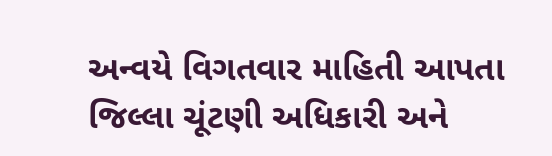અન્વયે વિગતવાર માહિતી આપતા જિલ્લા ચૂંટણી અધિકારી અને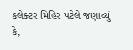કલેક્ટર મિહિર પટેલે જણાવ્યું કે,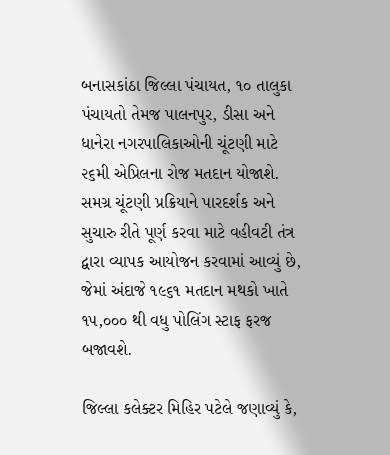બનાસકાંઠા જિલ્લા પંચાયત, ૧૦ તાલુકા પંચાયતો તેમજ પાલનપુર, ડીસા અને ધાનેરા નગરપાલિકાઓની ચૂંટણી માટે ૨૬મી એપ્રિલના રોજ મતદાન યોજાશે. સમગ્ર ચૂંટણી પ્રક્રિયાને પારદર્શક અને સુચારુ રીતે પૂર્ણ કરવા માટે વહીવટી તંત્ર દ્વારા વ્યાપક આયોજન કરવામાં આવ્યું છે, જેમાં અંદાજે ૧૯૬૧ મતદાન મથકો ખાતે ૧૫,૦૦૦ થી વધુ પોલિંગ સ્ટાફ ફરજ બજાવશે.

જિલ્લા કલેક્ટર મિહિર પટેલે જણાવ્યું કે,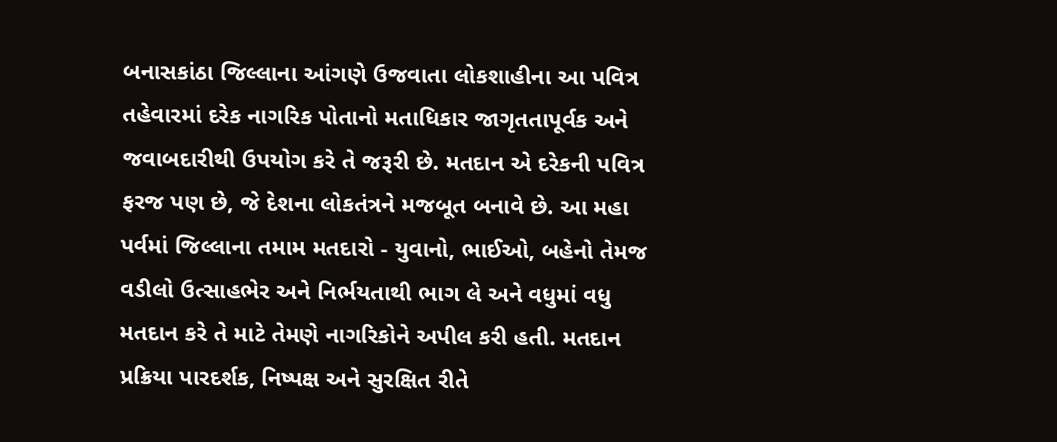બનાસકાંઠા જિલ્લાના આંગણે ઉજવાતા લોકશાહીના આ પવિત્ર તહેવારમાં દરેક નાગરિક પોતાનો મતાધિકાર જાગૃતતાપૂર્વક અને જવાબદારીથી ઉપયોગ કરે તે જરૂરી છે. મતદાન એ દરેકની પવિત્ર ફરજ પણ છે, જે દેશના લોકતંત્રને મજબૂત બનાવે છે. આ મહા પર્વમાં જિલ્લાના તમામ મતદારો - યુવાનો, ભાઈઓ, બહેનો તેમજ વડીલો ઉત્સાહભેર અને નિર્ભયતાથી ભાગ લે અને વધુમાં વધુ મતદાન કરે તે માટે તેમણે નાગરિકોને અપીલ કરી હતી. મતદાન પ્રક્રિયા પારદર્શક, નિષ્પક્ષ અને સુરક્ષિત રીતે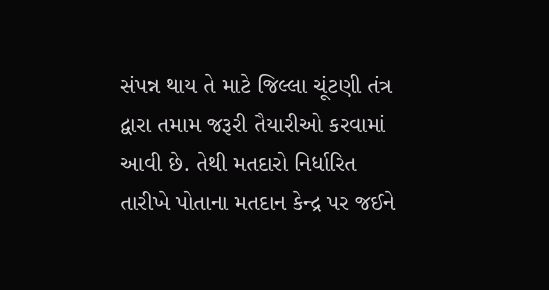સંપન્ન થાય તે માટે જિલ્લા ચૂંટણી તંત્ર દ્વારા તમામ જરૂરી તૈયારીઓ કરવામાં આવી છે. તેથી મતદારો નિર્ધારિત તારીખે પોતાના મતદાન કેન્દ્ર પર જઈને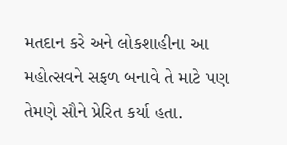મતદાન કરે અને લોકશાહીના આ મહોત્સવને સફળ બનાવે તે માટે પણ તેમણે સૌને પ્રેરિત કર્યા હતા.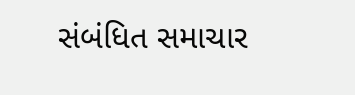સંબંધિત સમાચાર